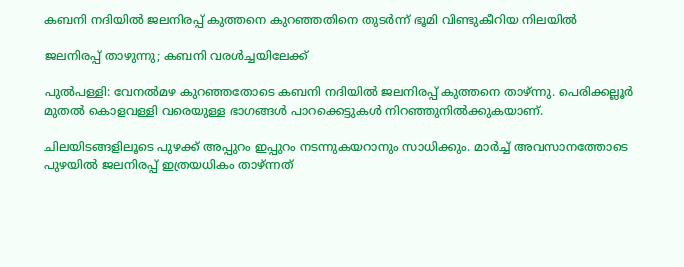കബനി നദിയിൽ ജലനിരപ്പ് കുത്തനെ കുറഞ്ഞതിനെ തുടർന്ന് ഭൂമി വിണ്ടുകീറിയ നിലയിൽ

ജലനിരപ്പ് താഴുന്നു; കബനി വരൾച്ചയിലേക്ക്

പുൽപള്ളി: വേനൽമഴ കുറഞ്ഞതോടെ കബനി നദിയിൽ ജലനിരപ്പ് കുത്തനെ താഴ്ന്നു. പെരിക്കല്ലൂർ മുതൽ കൊളവള്ളി വരെയുള്ള ഭാഗങ്ങൾ പാറക്കെട്ടുകൾ നിറഞ്ഞുനിൽക്കുകയാണ്.

ചിലയിടങ്ങളിലൂടെ പുഴക്ക് അപ്പുറം ഇപ്പുറം നടന്നുകയറാനും സാധിക്കും. മാർച്ച് അവസാനത്തോടെ പുഴയിൽ ജലനിരപ്പ് ഇത്രയധികം താഴ്ന്നത്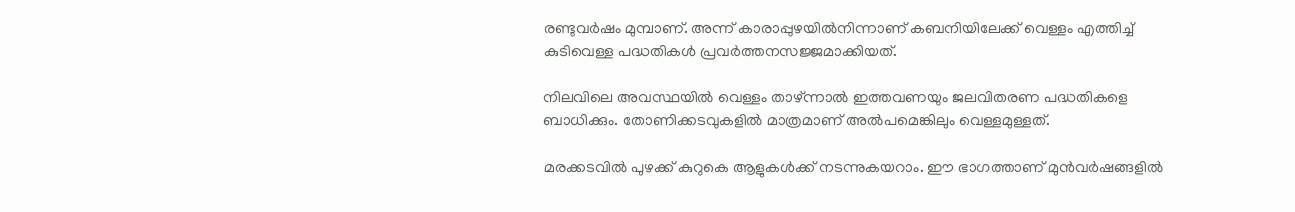രണ്ടുവർഷം മുമ്പാണ്. അന്ന് കാരാപ്പുഴയിൽനിന്നാണ് കബനിയിലേക്ക് വെള്ളം എത്തിച്ച് കുടിവെള്ള പദ്ധതികൾ പ്രവർത്തനസജ്ജമാക്കിയത്.

നിലവിലെ അവസ്ഥയിൽ വെള്ളം താഴ്ന്നാൽ ഇത്തവണയും ജലവിതരണ പദ്ധതികളെ ബാധിക്കും. തോണിക്കടവുകളിൽ മാത്രമാണ് അൽപമെങ്കിലും വെള്ളമുള്ളത്.

മരക്കടവിൽ പുഴക്ക് കുറുകെ ആളുകൾക്ക് നടന്നുകയറാം. ഈ ഭാഗത്താണ് മുൻവർഷങ്ങളിൽ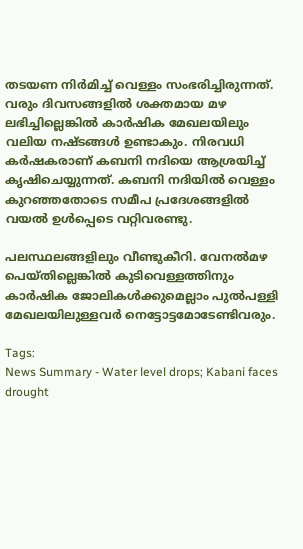തടയണ നിർമിച്ച് വെള്ളം സംഭരിച്ചിരുന്നത്. വരും ദിവസങ്ങളിൽ ശക്തമായ മഴ ലഭിച്ചില്ലെങ്കിൽ കാർഷിക മേഖലയിലും വലിയ നഷ്ടങ്ങൾ ഉണ്ടാകും. നിരവധി കർഷകരാണ് കബനി നദിയെ ആശ്രയിച്ച് കൃഷിചെയ്യുന്നത്. കബനി നദിയിൽ വെള്ളം കുറഞ്ഞതോടെ സമീപ പ്രദേശങ്ങളിൽ വയൽ ഉൾപ്പെടെ വറ്റിവരണ്ടു.

പലസ്ഥലങ്ങളിലും വീണ്ടുകീറി. വേനൽമഴ പെയ്തില്ലെങ്കിൽ കുടിവെള്ളത്തിനും കാർഷിക ജോലികൾക്കുമെല്ലാം പുൽപള്ളി മേഖലയിലുള്ളവർ നെട്ടോട്ടമോടേണ്ടിവരും.

Tags:
News Summary - Water level drops; Kabani faces drought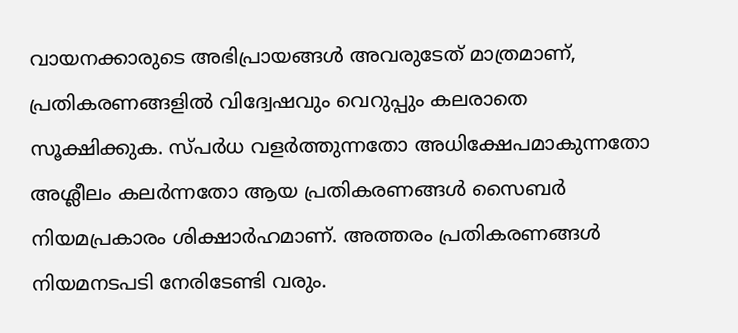വായനക്കാരുടെ അഭിപ്രായങ്ങള്‍ അവരുടേത് മാത്രമാണ്, പ്രതികരണങ്ങളിൽ വിദ്വേഷവും വെറുപ്പും കലരാതെ സൂക്ഷിക്കുക. സ്പർധ വളർത്തുന്നതോ അധിക്ഷേപമാകുന്നതോ അശ്ലീലം കലർന്നതോ ആയ പ്രതികരണങ്ങൾ സൈബർ നിയമപ്രകാരം ശിക്ഷാർഹമാണ്. അത്തരം പ്രതികരണങ്ങൾ നിയമനടപടി നേരിടേണ്ടി വരും.